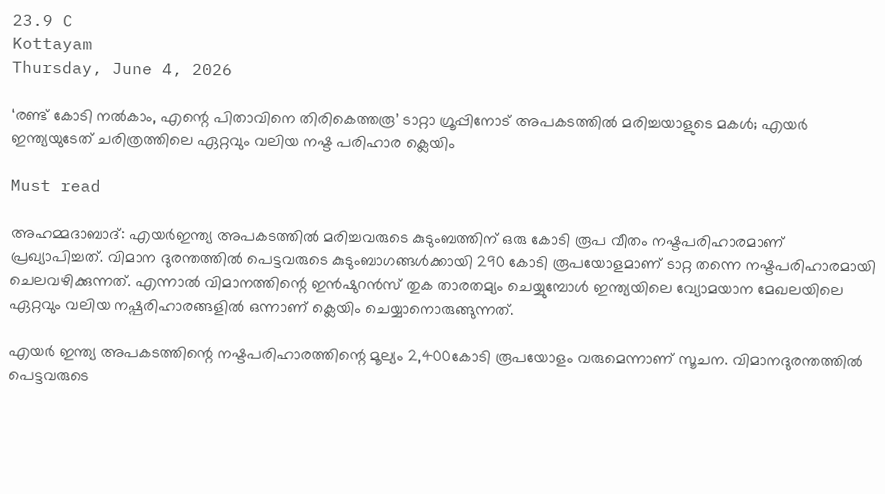23.9 C
Kottayam
Thursday, June 4, 2026

‘രണ്ട് കോടി നല്‍കാം, എന്റെ പിതാവിനെ തിരികെത്തരൂ’ ടാറ്റാ ഗ്രൂപ്പിനോട് അപകടത്തില്‍ മരിച്ചയാളുടെ മകൾ; എയര്‍ ഇന്ത്യയുടേത് ചരിത്രത്തിലെ ഏറ്റവും വലിയ നഷ്ട പരിഹാര ക്ലെയിം

Must read

അഹമ്മദാബാദ്: എയര്‍ഇന്ത്യ അപകടത്തില്‍ മരിച്ചവരുടെ കുടുംബത്തിന് ഒരു കോടി രൂപ വീതം നഷ്ടപരിഹാരമാണ് പ്രഖ്യാപിച്ചത്. വിമാന ദുരന്തത്തില്‍ പെട്ടവരുടെ കുടുംബാഗങ്ങള്‍ക്കായി 290 കോടി രൂപയോളമാണ് ടാറ്റ തന്നെ നഷ്ടപരിഹാരമായി ചെലവഴിക്കുന്നത്. എന്നാല്‍ വിമാനത്തിന്റെ ഇന്‍ഷുറന്‍സ് തുക താരതമ്യം ചെയ്യുമ്പോള്‍ ഇന്ത്യയിലെ വ്യോമയാന മേഖലയിലെ ഏറ്റവും വലിയ നഷ്പരിഹാരങ്ങളില്‍ ഒന്നാണ് ക്ലെയിം ചെയ്യാനൊരുങ്ങുന്നത്.

എയര്‍ ഇന്ത്യ അപകടത്തിന്റെ നഷ്ടപരിഹാരത്തിന്റെ മൂല്യം 2,400കോടി രൂപയോളം വരുമെന്നാണ് സൂചന. വിമാനദുരന്തത്തില്‍ പെട്ടവരുടെ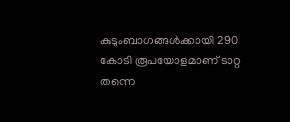കുടുംബാഗങ്ങള്‍ക്കായി 290 കോടി രൂപയോളമാണ് ടാറ്റ തന്നെ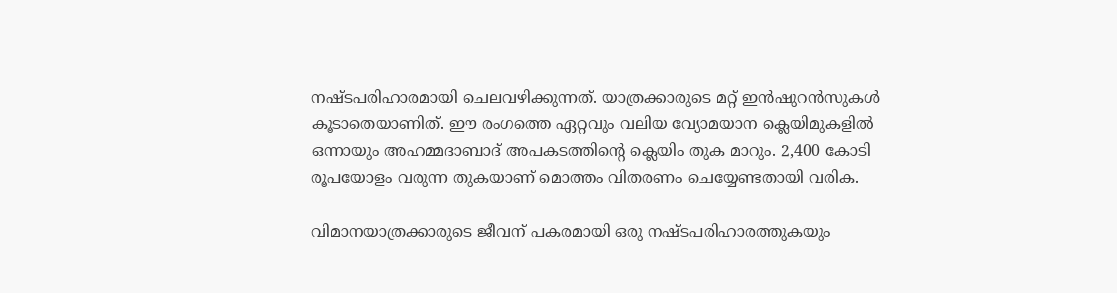നഷ്ടപരിഹാരമായി ചെലവഴിക്കുന്നത്. യാത്രക്കാരുടെ മറ്റ് ഇന്‍ഷുറന്‍സുകള്‍ കൂടാതെയാണിത്. ഈ രംഗത്തെ ഏറ്റവും വലിയ വ്യോമയാന ക്ലെയിമുകളില്‍ ഒന്നായും അഹമ്മദാബാദ് അപകടത്തിന്റെ ക്ലെയിം തുക മാറും. 2,400 കോടി രൂപയോളം വരുന്ന തുകയാണ് മൊത്തം വിതരണം ചെയ്യേണ്ടതായി വരിക.

വിമാനയാത്രക്കാരുടെ ജീവന് പകരമായി ഒരു നഷ്ടപരിഹാരത്തുകയും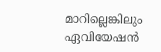മാറില്ലെങ്കിലും ഏവിയേഷന്‍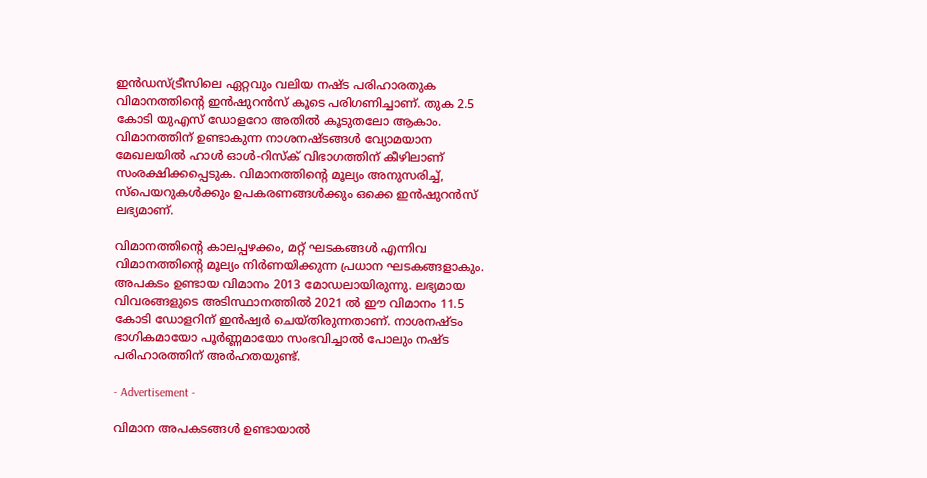ഇന്‍ഡസ്ട്രീസിലെ ഏറ്റവും വലിയ നഷ്ട പരിഹാരതുക വിമാനത്തിന്റെ ഇന്‍ഷുറന്‍സ് കൂടെ പരിഗണിച്ചാണ്. തുക 2.5 കോടി യുഎസ് ഡോളറോ അതില്‍ കൂടുതലോ ആകാം. വിമാനത്തിന് ഉണ്ടാകുന്ന നാശനഷ്ടങ്ങള്‍ വ്യോമയാന മേഖലയില്‍ ഹാള്‍ ഓള്‍-റിസ്‌ക് വിഭാഗത്തിന് കീഴിലാണ് സംരക്ഷിക്കപ്പെടുക. വിമാനത്തിന്റെ മൂല്യം അനുസരിച്ച്, സ്‌പെയറുകള്‍ക്കും ഉപകരണങ്ങള്‍ക്കും ഒക്കെ ഇന്‍ഷുറന്‍സ് ലഭ്യമാണ്.

വിമാനത്തിന്റെ കാലപ്പഴക്കം, മറ്റ് ഘടകങ്ങള്‍ എന്നിവ വിമാനത്തിന്റെ മൂല്യം നിര്‍ണയിക്കുന്ന പ്രധാന ഘടകങ്ങളാകും. അപകടം ഉണ്ടായ വിമാനം 2013 മോഡലായിരുന്നു. ലഭ്യമായ വിവരങ്ങളുടെ അടിസ്ഥാനത്തില്‍ 2021 ല്‍ ഈ വിമാനം 11.5 കോടി ഡോളറിന് ഇന്‍ഷ്വര്‍ ചെയ്തിരുന്നതാണ്. നാശനഷ്ടം ഭാഗികമായോ പൂര്‍ണ്ണമായോ സംഭവിച്ചാല്‍ പോലും നഷ്ട പരിഹാരത്തിന് അര്‍ഹതയുണ്ട്.

- Advertisement -

വിമാന അപകടങ്ങള്‍ ഉണ്ടായാല്‍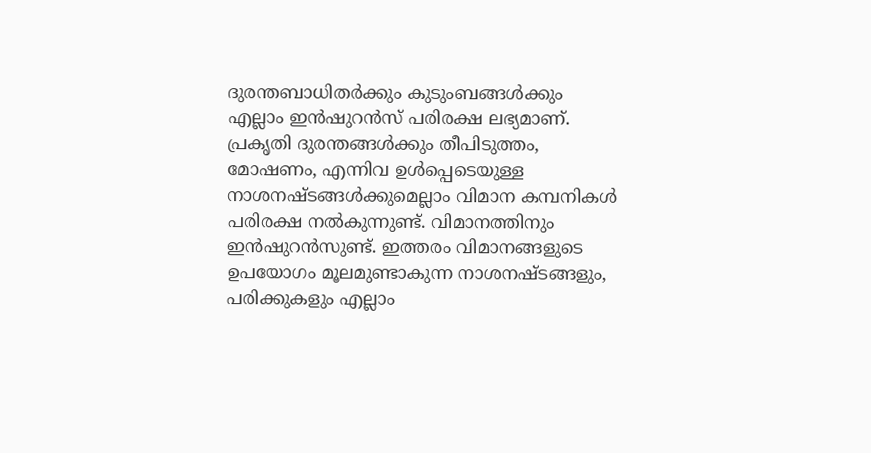ദുരന്തബാധിതര്‍ക്കും കുടുംബങ്ങള്‍ക്കും എല്ലാം ഇന്‍ഷുറന്‍സ് പരിരക്ഷ ലഭ്യമാണ്. പ്രകൃതി ദുരന്തങ്ങള്‍ക്കും തീപിടുത്തം, മോഷണം, എന്നിവ ഉള്‍പ്പെടെയുള്ള നാശനഷ്ടങ്ങള്‍ക്കുമെല്ലാം വിമാന കമ്പനികള്‍ പരിരക്ഷ നല്‍കുന്നുണ്ട്. വിമാനത്തിനും ഇന്‍ഷുറന്‍സുണ്ട്. ഇത്തരം വിമാനങ്ങളുടെ ഉപയോഗം മൂലമുണ്ടാകുന്ന നാശനഷ്ടങ്ങളും, പരിക്കുകളും എല്ലാം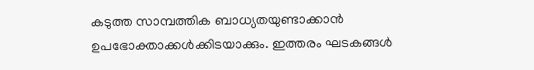കടുത്ത സാമ്പത്തിക ബാധ്യതയുണ്ടാക്കാന്‍ ഉപഭോക്താക്കള്‍ക്കിടയാക്കും. ഇത്തരം ഘടകങ്ങള്‍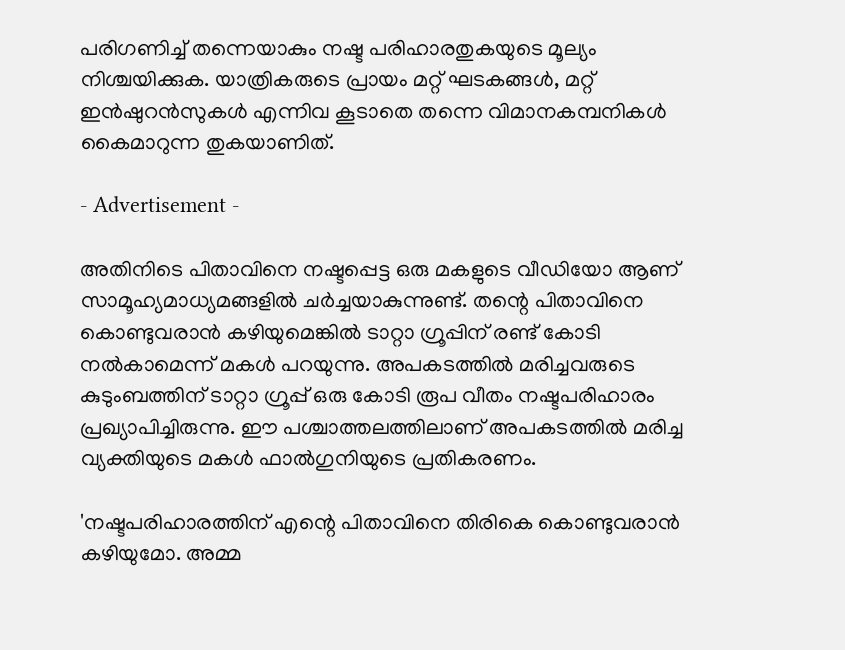പരിഗണിച്ച് തന്നെയാകും നഷ്ട പരിഹാരതുകയുടെ മൂല്യം നിശ്ചയിക്കുക. യാത്രികരുടെ പ്രായം മറ്റ് ഘടകങ്ങള്‍, മറ്റ് ഇന്‍ഷുറന്‍സുകള്‍ എന്നിവ കൂടാതെ തന്നെ വിമാനകമ്പനികള്‍ കൈമാറുന്ന തുകയാണിത്.

- Advertisement -

അതിനിടെ പിതാവിനെ നഷ്ടപ്പെട്ട ഒരു മകളുടെ വീഡിയോ ആണ് സാമൂഹ്യമാധ്യമങ്ങളില്‍ ചര്‍ച്ചയാകുന്നുണ്ട്. തന്റെ പിതാവിനെ കൊണ്ടുവരാന്‍ കഴിയുമെങ്കില്‍ ടാറ്റാ ഗ്രൂപ്പിന് രണ്ട് കോടി നല്‍കാമെന്ന് മകള്‍ പറയുന്നു. അപകടത്തില്‍ മരിച്ചവരുടെ കുടുംബത്തിന് ടാറ്റാ ഗ്രൂപ്പ് ഒരു കോടി രൂപ വീതം നഷ്ടപരിഹാരം പ്രഖ്യാപിച്ചിരുന്നു. ഈ പശ്ചാത്തലത്തിലാണ് അപകടത്തില്‍ മരിച്ച വ്യക്തിയുടെ മകള്‍ ഫാല്‍ഗുനിയുടെ പ്രതികരണം.

'നഷ്ടപരിഹാരത്തിന് എന്റെ പിതാവിനെ തിരികെ കൊണ്ടുവരാന്‍ കഴിയുമോ. അമ്മ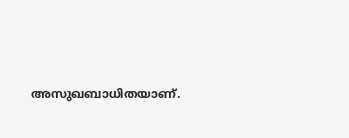അസുഖബാധിതയാണ്.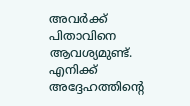അവര്‍ക്ക് പിതാവിനെ ആവശ്യമുണ്ട്. എനിക്ക് അദ്ദേഹത്തിന്റെ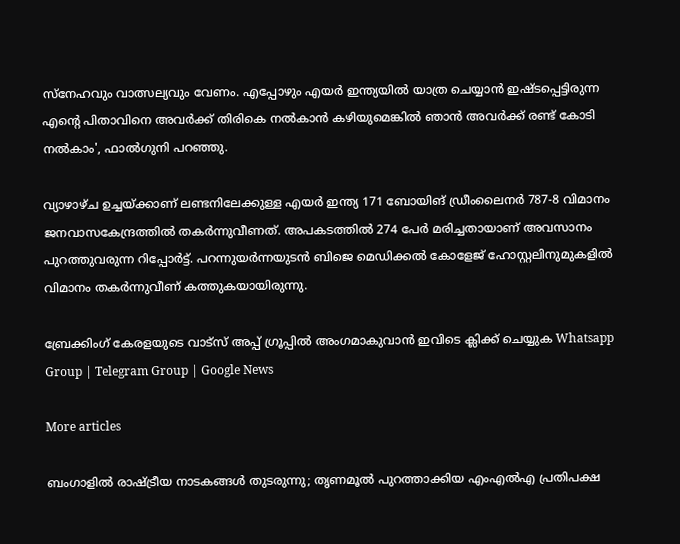സ്‌നേഹവും വാത്സല്യവും വേണം. എപ്പോഴും എയര്‍ ഇന്ത്യയില്‍ യാത്ര ചെയ്യാന്‍ ഇഷ്ടപ്പെട്ടിരുന്ന എന്റെ പിതാവിനെ അവര്‍ക്ക് തിരികെ നല്‍കാന്‍ കഴിയുമെങ്കില്‍ ഞാന്‍ അവര്‍ക്ക് രണ്ട് കോടി നല്‍കാം', ഫാല്‍ഗുനി പറഞ്ഞു.

വ്യാഴാഴ്ച ഉച്ചയ്ക്കാണ് ലണ്ടനിലേക്കുള്ള എയര്‍ ഇന്ത്യ 171 ബോയിങ് ഡ്രീംലൈനര്‍ 787-8 വിമാനം ജനവാസകേന്ദ്രത്തില്‍ തകര്‍ന്നുവീണത്. അപകടത്തില്‍ 274 പേര്‍ മരിച്ചതായാണ് അവസാനം പുറത്തുവരുന്ന റിപ്പോര്‍ട്ട്. പറന്നുയര്‍ന്നയുടന്‍ ബിജെ മെഡിക്കല്‍ കോളേജ് ഹോസ്റ്റലിനുമുകളില്‍ വിമാനം തകര്‍ന്നുവീണ് കത്തുകയായിരുന്നു.

ബ്രേക്കിംഗ് കേരളയുടെ വാട്സ് അപ്പ് ഗ്രൂപ്പിൽ അംഗമാകുവാൻ ഇവിടെ ക്ലിക്ക് ചെയ്യുക Whatsapp Group | Telegram Group | Google News

More articles

ബംഗാളിൽ രാഷ്ട്രീയ നാടകങ്ങൾ തുടരുന്നു; തൃണമൂൽ പുറത്താക്കിയ എംഎൽഎ പ്രതിപക്ഷ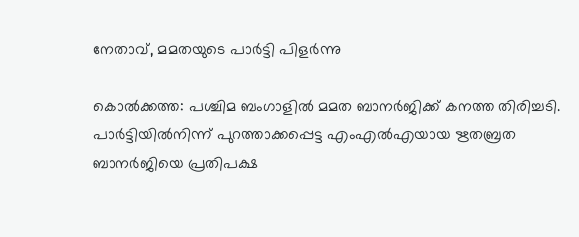നേതാവ്, മമതയുടെ പാർട്ടി പിളർന്നു

കൊൽക്കത്ത: പശ്ചിമ ബംഗാളിൽ മമത ബാനർജിക്ക് കനത്ത തിരിച്ചടി. പാർട്ടിയിൽനിന്ന് പുറത്താക്കപ്പെട്ട എംഎൽഎയായ ഋതബ്രത ബാനർജിയെ പ്രതിപക്ഷ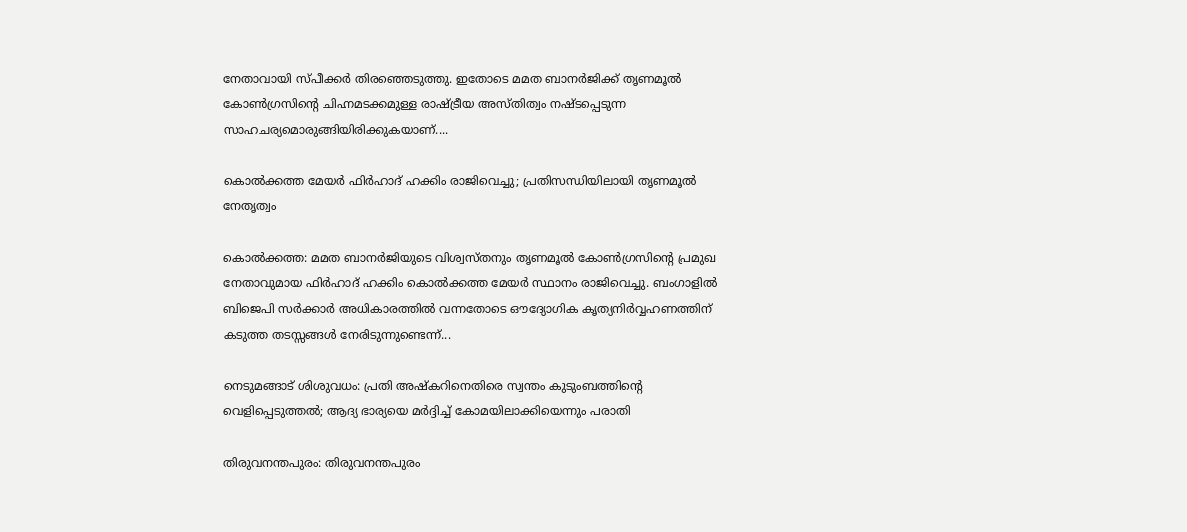നേതാവായി സ്പീക്കർ തിരഞ്ഞെടുത്തു. ഇതോടെ മമത ബാനർജിക്ക് തൃണമൂൽ കോൺഗ്രസിന്റെ ചിഹ്നമടക്കമുള്ള രാഷ്ട്രീയ അസ്തിത്വം നഷ്ടപ്പെടുന്ന സാഹചര്യമൊരുങ്ങിയിരിക്കുകയാണ്....

കൊൽക്കത്ത മേയർ ഫിർഹാദ് ഹക്കിം രാജിവെച്ചു; പ്രതിസന്ധിയിലായി തൃണമൂൽ നേതൃത്വം

കൊൽക്കത്ത: മമത ബാനർജിയുടെ വിശ്വസ്തനും തൃണമൂൽ കോൺഗ്രസിന്റെ പ്രമുഖ നേതാവുമായ ഫിർഹാദ് ഹക്കിം കൊൽക്കത്ത മേയർ സ്ഥാനം രാജിവെച്ചു. ബംഗാളിൽ ബിജെപി സർക്കാർ അധികാരത്തിൽ വന്നതോടെ ഔദ്യോഗിക കൃത്യനിർവ്വഹണത്തിന് കടുത്ത തടസ്സങ്ങൾ നേരിടുന്നുണ്ടെന്ന്...

നെടുമങ്ങാട് ശിശുവധം: പ്രതി അഷ്കറിനെതിരെ സ്വന്തം കുടുംബത്തിന്റെ വെളിപ്പെടുത്തൽ; ആദ്യ ഭാര്യയെ മർദ്ദിച്ച് കോമയിലാക്കിയെന്നും പരാതി

തിരുവനന്തപുരം: തിരുവനന്തപുരം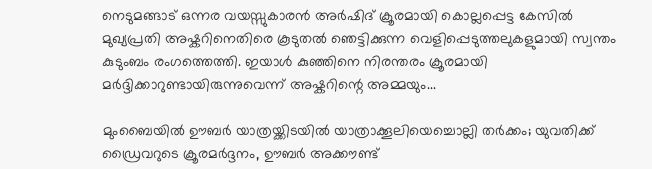നെടുമങ്ങാട് ഒന്നര വയസ്സുകാരൻ അർഷിദ് ക്രൂരമായി കൊല്ലപ്പെട്ട കേസിൽ മുഖ്യപ്രതി അഷ്കറിനെതിരെ കൂടുതൽ ഞെട്ടിക്കുന്ന വെളിപ്പെടുത്തലുകളുമായി സ്വന്തം കുടുംബം രംഗത്തെത്തി. ഇയാൾ കുഞ്ഞിനെ നിരന്തരം ക്രൂരമായി മർദ്ദിക്കാറുണ്ടായിരുന്നുവെന്ന് അഷ്കറിന്റെ അമ്മയും...

മുംബൈയിൽ ഊബർ യാത്രയ്ക്കിടയിൽ യാത്രാക്കൂലിയെച്ചൊല്ലി തർക്കം; യുവതിക്ക് ഡ്രൈവറുടെ ക്രൂരമർദ്ദനം, ഊബർ അക്കൗണ്ട്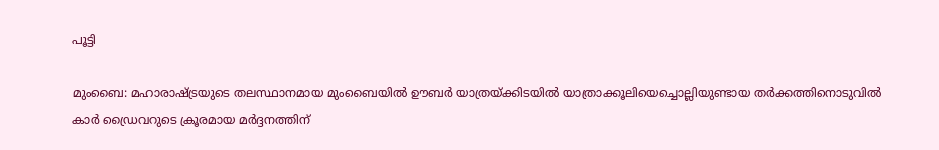പൂട്ടി

മുംബൈ: മഹാരാഷ്ട്രയുടെ തലസ്ഥാനമായ മുംബൈയിൽ ഊബർ യാത്രയ്ക്കിടയിൽ യാത്രാക്കൂലിയെച്ചൊല്ലിയുണ്ടായ തർക്കത്തിനൊടുവിൽ കാർ ഡ്രൈവറുടെ ക്രൂരമായ മർദ്ദനത്തിന്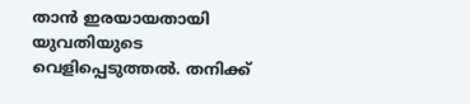താൻ ഇരയായതായി യുവതിയുടെ വെളിപ്പെടുത്തൽ. തനിക്ക്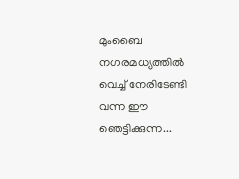മുംബൈ നഗരമധ്യത്തിൽ വെച്ച് നേരിടേണ്ടി വന്ന ഈ ഞെട്ടിക്കുന്ന...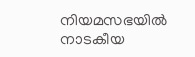നിയമസഭയിൽ നാടകീയ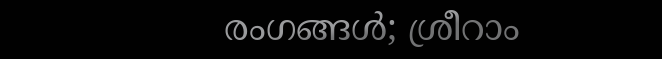രംഗങ്ങൾ; ശ്രീറാം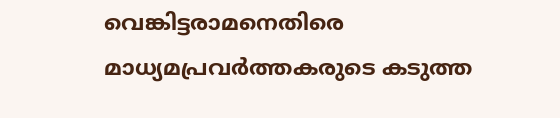വെങ്കിട്ടരാമനെതിരെ മാധ്യമപ്രവർത്തകരുടെ കടുത്ത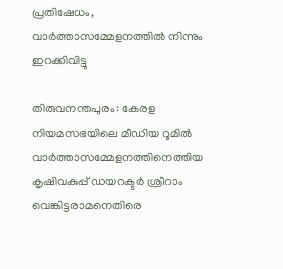പ്രതിഷേധം, വാർത്താസമ്മേളനത്തിൽ നിന്നും ഇറക്കിവിട്ടു

തിരുവനന്തപുരം: കേരള നിയമസഭയിലെ മീഡിയ റൂമിൽ വാർത്താസമ്മേളനത്തിനെത്തിയ കൃഷിവകുപ്പ് ഡയറക്ടർ ശ്രീറാം വെങ്കിട്ടരാമനെതിരെ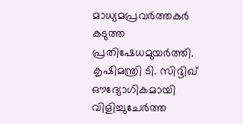മാധ്യമപ്രവർത്തകർ കടുത്ത പ്രതിഷേധമുയർത്തി. കൃഷിമന്ത്രി ടി. സിദ്ദിഖ് ഔദ്യോഗികമായി വിളിച്ചുചേർത്ത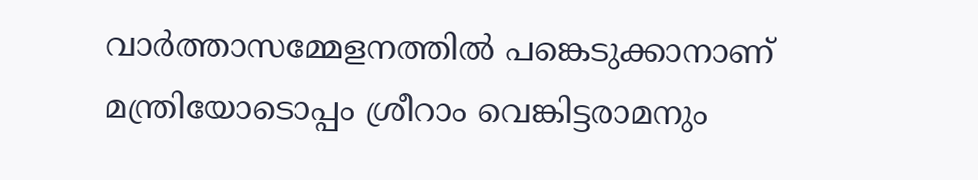വാർത്താസമ്മേളനത്തിൽ പങ്കെടുക്കാനാണ് മന്ത്രിയോടൊപ്പം ശ്രീറാം വെങ്കിട്ടരാമനും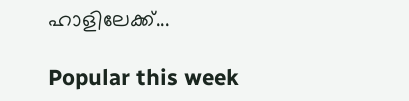ഹാളിലേക്ക്...

Popular this week